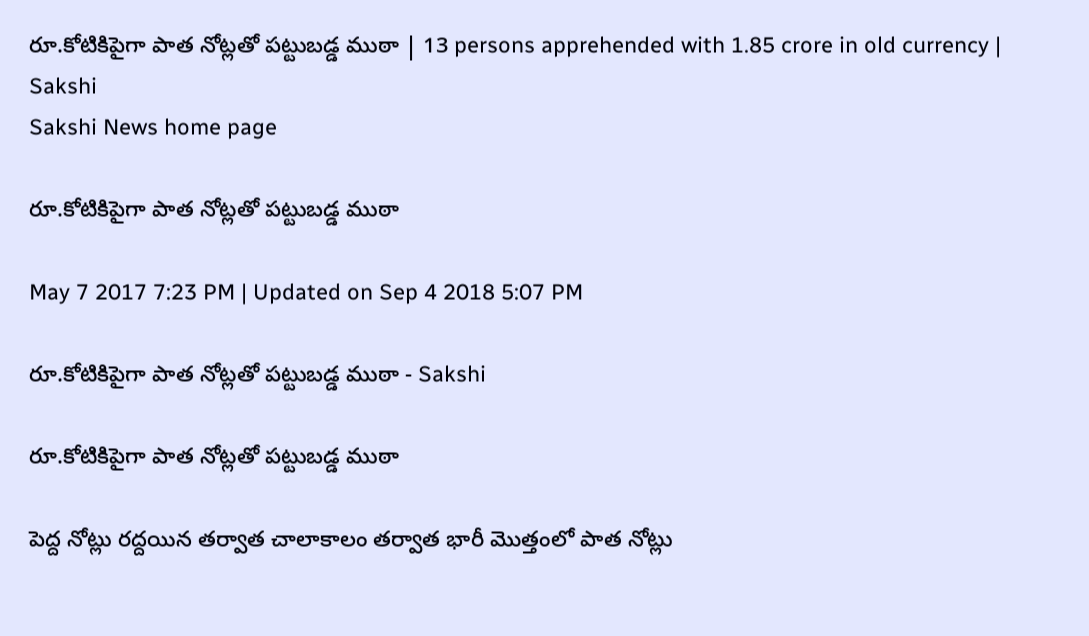రూ.కోటికిపైగా పాత నోట్లతో పట్టుబడ్డ ముఠా | 13 persons apprehended with 1.85 crore in old currency | Sakshi
Sakshi News home page

రూ.కోటికిపైగా పాత నోట్లతో పట్టుబడ్డ ముఠా

May 7 2017 7:23 PM | Updated on Sep 4 2018 5:07 PM

రూ.కోటికిపైగా పాత నోట్లతో పట్టుబడ్డ ముఠా - Sakshi

రూ.కోటికిపైగా పాత నోట్లతో పట్టుబడ్డ ముఠా

పెద్ద నోట్లు రద్దయిన తర్వాత చాలాకాలం తర్వాత భారీ మొత్తంలో పాత నోట్లు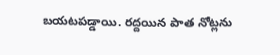బయటపడ్డాయి. రద్దయిన పాత నోట్లను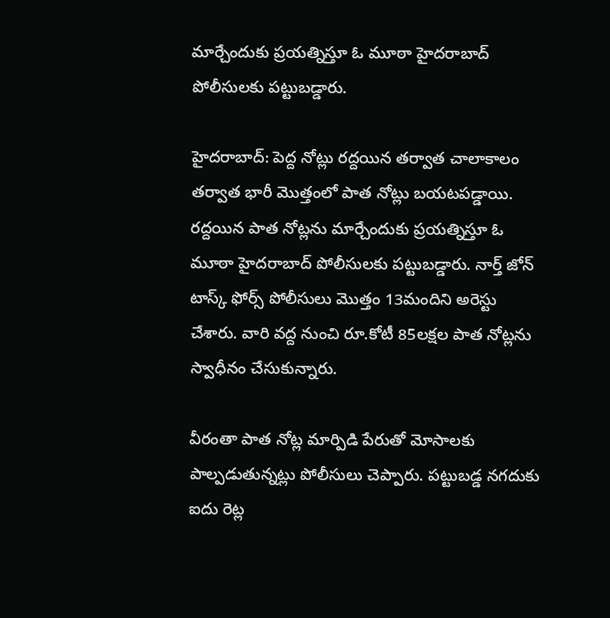మార్చేందుకు ప్రయత్నిస్తూ ఓ మూఠా హైదరాబాద్‌ పోలీసులకు పట్టుబడ్డారు.

హైదరాబాద్‌: పెద్ద నోట్లు రద్దయిన తర్వాత చాలాకాలం తర్వాత భారీ మొత్తంలో పాత నోట్లు బయటపడ్డాయి. రద్దయిన పాత నోట్లను మార్చేందుకు ప్రయత్నిస్తూ ఓ మూఠా హైదరాబాద్‌ పోలీసులకు పట్టుబడ్డారు. నార్త్‌ జోన్‌ టాస్క్‌ ఫోర్స్‌ పోలీసులు మొత్తం 13మందిని అరెస్టు చేశారు. వారి వద్ద నుంచి రూ.కోటీ 85లక్షల పాత నోట్లను స్వాధీనం చేసుకున్నారు.

వీరంతా పాత నోట్ల మార్పిడి పేరుతో మోసాలకు పాల్పడుతున్నట్లు పోలీసులు చెప్పారు. పట్టుబడ్డ నగదుకు ఐదు రెట్ల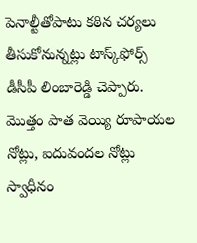పెనాల్టీతోపాటు కఠిన చర్యలు తీసుకోనున్నట్లు టాస్క్‌ఫోర్స్‌ డీసీపీ లింబారెడ్డి చెప్పారు. మొత్తం పాత వెయ్యి రూపాయల నోట్లు, ఐదువందల నోట్లు స్వాధీనం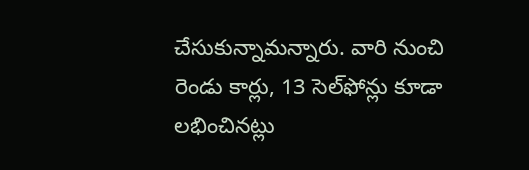చేసుకున్నామన్నారు. వారి నుంచి రెండు కార్లు, 13 సెల్‌ఫోన్లు కూడా లభించినట్లు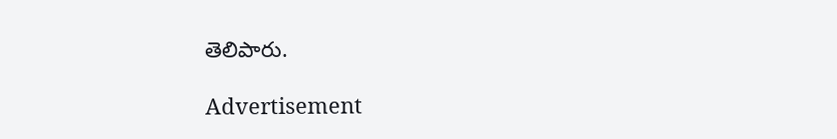తెలిపారు.

Advertisement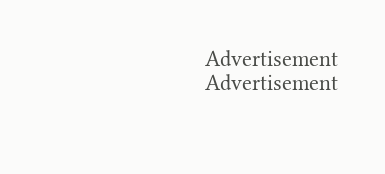Advertisement
Advertisement